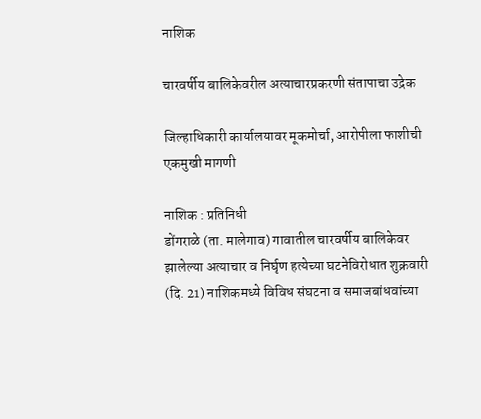नाशिक

चारवर्षीय बालिकेवरील अत्याचारप्रकरणी संतापाचा उद्रेक

जिल्हाधिकारी कार्यालयावर मूकमोर्चा, आरोपीला फाशीची एकमुखी मागणी

नाशिक : प्रतिनिधी
डोंगराळे (ता. मालेगाव) गावातील चारवर्षीय बालिकेवर
झालेल्या अत्याचार व निर्घृण हत्येच्या घटनेविरोधात शुक्रवारी (दि. 21) नाशिकमध्ये विविध संघटना व समाजबांधवांच्या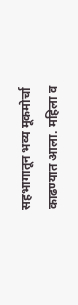सहभागातून भव्य मूकमोर्चा काढण्यात आला. महिला व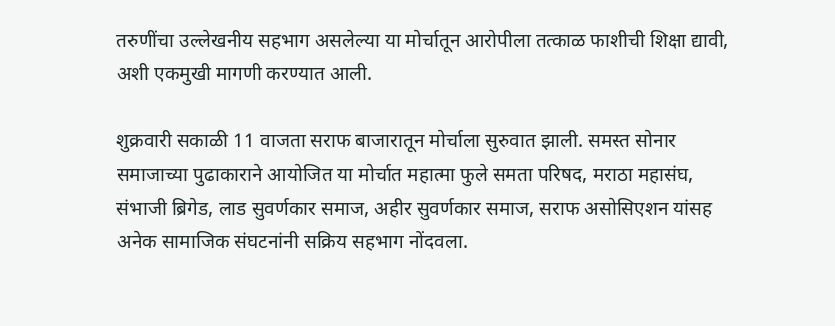तरुणींचा उल्लेखनीय सहभाग असलेल्या या मोर्चातून आरोपीला तत्काळ फाशीची शिक्षा द्यावी, अशी एकमुखी मागणी करण्यात आली.

शुक्रवारी सकाळी 11 वाजता सराफ बाजारातून मोर्चाला सुरुवात झाली. समस्त सोनार समाजाच्या पुढाकाराने आयोजित या मोर्चात महात्मा फुले समता परिषद, मराठा महासंघ, संभाजी ब्रिगेड, लाड सुवर्णकार समाज, अहीर सुवर्णकार समाज, सराफ असोसिएशन यांसह अनेक सामाजिक संघटनांनी सक्रिय सहभाग नोंदवला.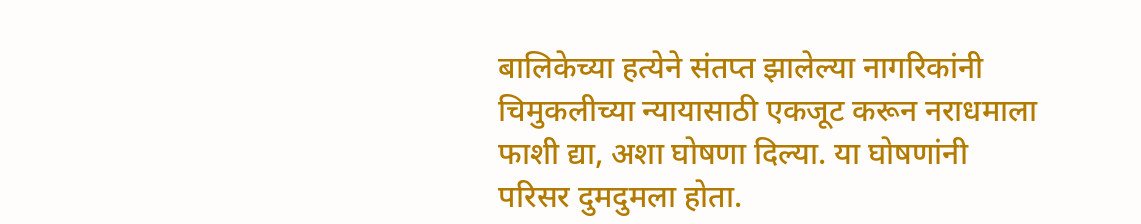बालिकेच्या हत्येने संतप्त झालेल्या नागरिकांनी चिमुकलीच्या न्यायासाठी एकजूट करून नराधमाला फाशी द्या, अशा घोषणा दिल्या. या घोषणांनी परिसर दुमदुमला होता.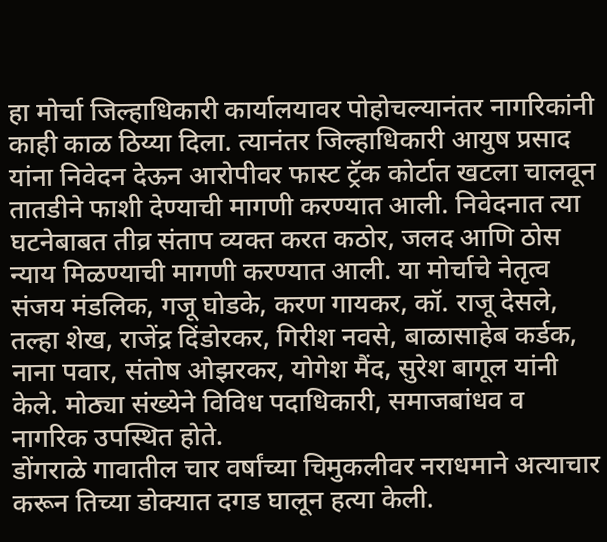हा मोर्चा जिल्हाधिकारी कार्यालयावर पोहोचल्यानंतर नागरिकांनी काही काळ ठिय्या दिला. त्यानंतर जिल्हाधिकारी आयुष प्रसाद यांना निवेदन देऊन आरोपीवर फास्ट ट्रॅक कोर्टात खटला चालवून तातडीने फाशी देण्याची मागणी करण्यात आली. निवेदनात त्या घटनेबाबत तीव्र संताप व्यक्त करत कठोर, जलद आणि ठोस न्याय मिळण्याची मागणी करण्यात आली. या मोर्चाचे नेतृत्व संजय मंडलिक, गजू घोडके, करण गायकर, कॉ. राजू देसले, तल्हा शेख, राजेंद्र दिंडोरकर, गिरीश नवसे, बाळासाहेब कर्डक, नाना पवार, संतोष ओझरकर, योगेश मैंद, सुरेश बागूल यांनी केले. मोठ्या संख्येने विविध पदाधिकारी, समाजबांधव व नागरिक उपस्थित होते.
डोंगराळे गावातील चार वर्षांच्या चिमुकलीवर नराधमाने अत्याचार करून तिच्या डोक्यात दगड घालून हत्या केली.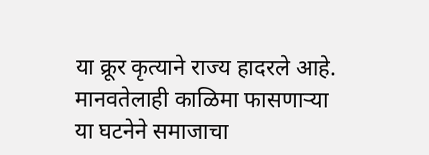या क्रूर कृत्याने राज्य हादरले आहे. मानवतेलाही काळिमा फासणार्‍या या घटनेने समाजाचा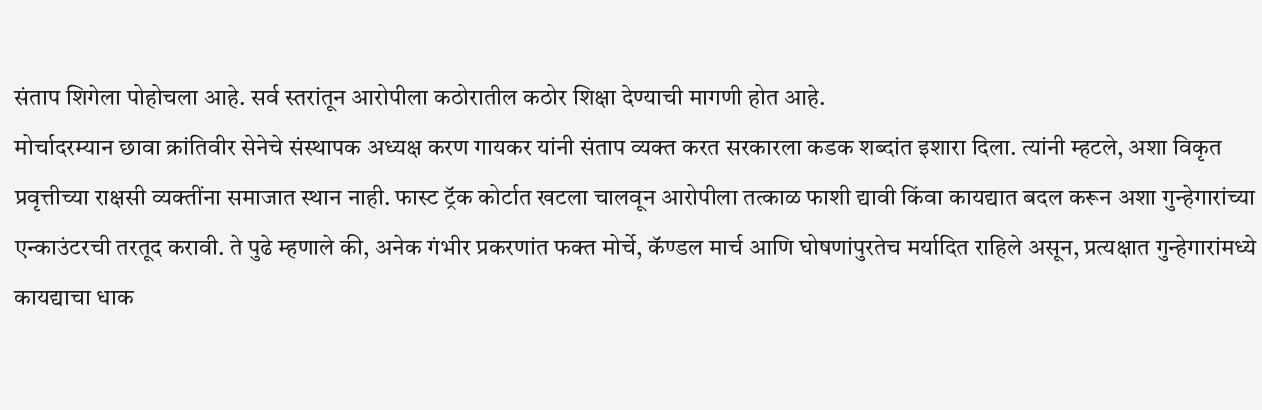संताप शिगेला पोहोचला आहे. सर्व स्तरांतून आरोपीला कठोरातील कठोर शिक्षा देण्याची मागणी होत आहे.
मोर्चादरम्यान छावा क्रांतिवीर सेनेचे संस्थापक अध्यक्ष करण गायकर यांनी संताप व्यक्त करत सरकारला कडक शब्दांत इशारा दिला. त्यांनी म्हटले, अशा विकृत प्रवृत्तीच्या राक्षसी व्यक्तींना समाजात स्थान नाही. फास्ट ट्रॅक कोर्टात खटला चालवून आरोपीला तत्काळ फाशी द्यावी किंवा कायद्यात बदल करून अशा गुन्हेगारांच्या एन्काउंटरची तरतूद करावी. ते पुढे म्हणाले की, अनेक गंभीर प्रकरणांत फक्त मोर्चे, कॅण्डल मार्च आणि घोषणांपुरतेच मर्यादित राहिले असून, प्रत्यक्षात गुन्हेगारांमध्ये कायद्याचा धाक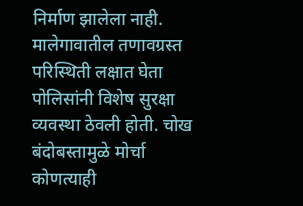निर्माण झालेला नाही. मालेगावातील तणावग्रस्त परिस्थिती लक्षात घेता पोलिसांनी विशेष सुरक्षा व्यवस्था ठेवली होती. चोख बंदोबस्तामुळे मोर्चा कोणत्याही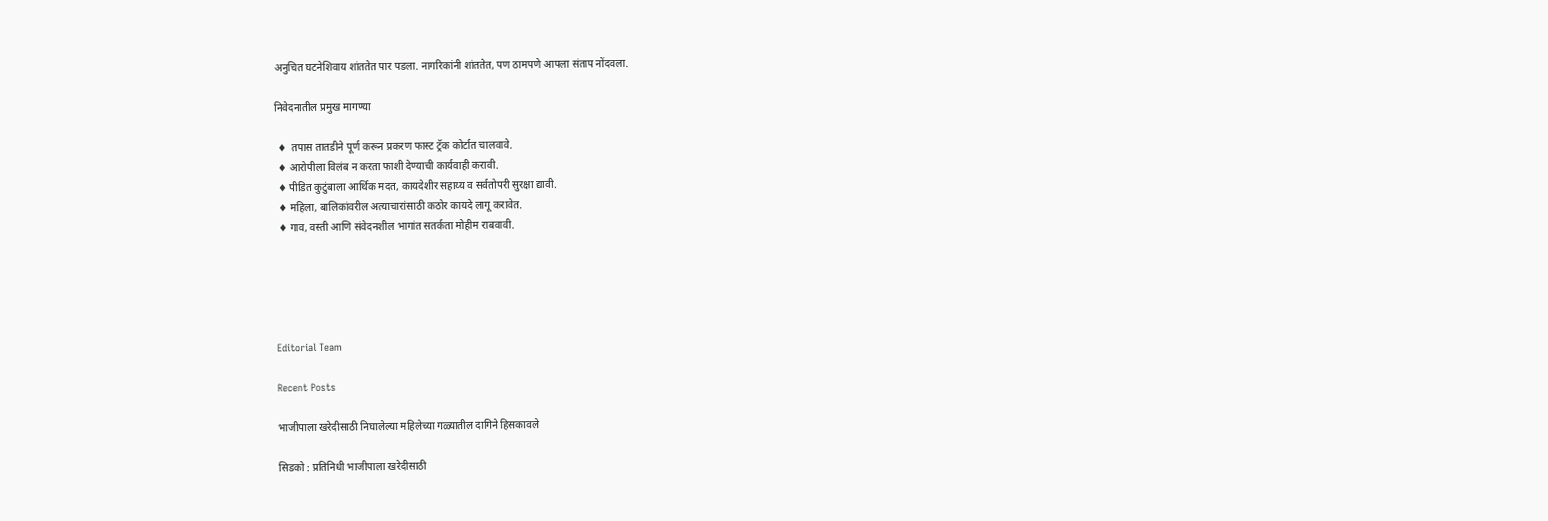अनुचित घटनेशिवाय शांततेत पार पडला. नागरिकांनी शांततेत, पण ठामपणे आपला संताप नोंदवला.

निवेदनातील प्रमुख मागण्या

 ♦  तपास तातडीने पूर्ण करून प्रकरण फास्ट ट्रॅक कोर्टात चालवावे.
 ♦ आरोपीला विलंब न करता फाशी देण्याची कार्यवाही करावी.
 ♦ पीडित कुटुंबाला आर्थिक मदत, कायदेशीर सहाय्य व सर्वतोपरी सुरक्षा द्यावी.
 ♦ महिला, बालिकांवरील अत्याचारांसाठी कठोर कायदे लागू करावेत.
 ♦ गाव, वस्ती आणि संवेदनशील भागांत सतर्कता मोहीम राबवावी.





Editorial Team

Recent Posts

भाजीपाला खरेदीसाठी निघालेल्या महिलेच्या गळ्यातील दागिने हिसकावले

सिडको : प्रतिनिधी भाजीपाला खरेदीसाठी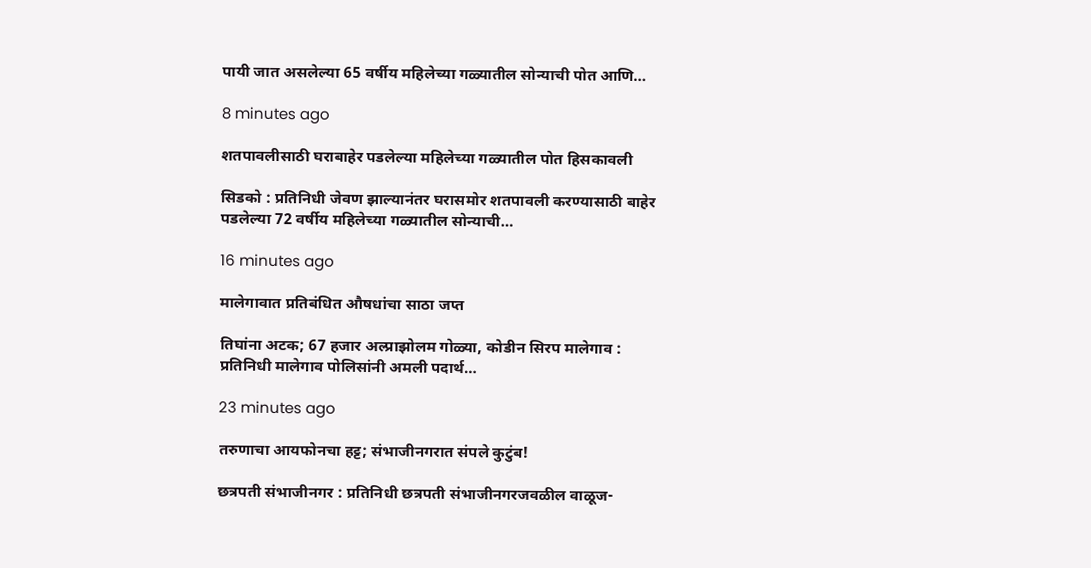पायी जात असलेल्या 65 वर्षीय महिलेच्या गळ्यातील सोन्याची पोत आणि…

8 minutes ago

शतपावलीसाठी घराबाहेर पडलेल्या महिलेच्या गळ्यातील पोत हिसकावली

सिडको : प्रतिनिधी जेवण झाल्यानंतर घरासमोर शतपावली करण्यासाठी बाहेर पडलेल्या 72 वर्षीय महिलेच्या गळ्यातील सोन्याची…

16 minutes ago

मालेगावात प्रतिबंधित औषधांचा साठा जप्त

तिघांना अटक; 67 हजार अल्प्राझोलम गोळ्या, कोडीन सिरप मालेगाव : प्रतिनिधी मालेगाव पोलिसांनी अमली पदार्थ…

23 minutes ago

तरुणाचा आयफोनचा हट्ट; संभाजीनगरात संपले कुटुंब!

छत्रपती संभाजीनगर : प्रतिनिधी छत्रपती संभाजीनगरजवळील वाळूज-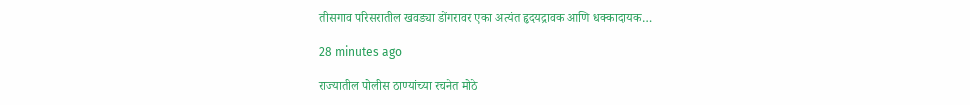तीसगाव परिसरातील खवड्या डोंगरावर एका अत्यंत हृदयद्रावक आणि धक्कादायक…

28 minutes ago

राज्यातील पोलीस ठाण्यांच्या रचनेत मोठे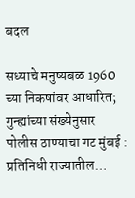बदल

सध्याचे मनुष्यबळ 1960 च्या निकषांवर आधारित; गुन्ह्यांच्या संख्येनुसार पोलीस ठाण्याचा गट मुंबई : प्रतिनिधी राज्यातील…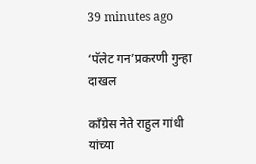39 minutes ago

‘पॅलेट गन’प्रकरणी गुन्हा दाखल

काँग्रेस नेते राहुल गांधी यांच्या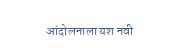आंदोलनाला यश नवी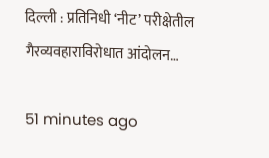दिल्ली : प्रतिनिधी ‘नीट’ परीक्षेतील गैरव्यवहाराविरोधात आंदोलन…

51 minutes ago